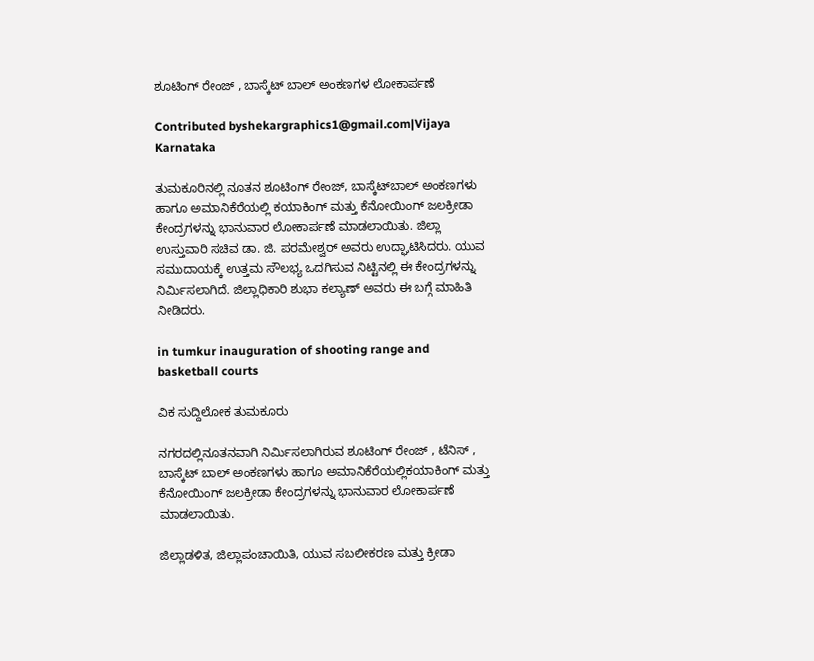ಶೂಟಿಂಗ್ ರೇಂಜ್ , ಬಾಸ್ಕೆಟ್ ಬಾಲ್ ಅಂಕಣಗಳ ಲೋಕಾರ್ಪಣೆ

Contributed byshekargraphics1@gmail.com|Vijaya Karnataka

ತುಮಕೂರಿನಲ್ಲಿ ನೂತನ ಶೂಟಿಂಗ್ ರೇಂಜ್, ಬಾಸ್ಕೆಟ್‌ಬಾಲ್ ಅಂಕಣಗಳು ಹಾಗೂ ಅಮಾನಿಕೆರೆಯಲ್ಲಿ ಕಯಾಕಿಂಗ್ ಮತ್ತು ಕೆನೋಯಿಂಗ್ ಜಲಕ್ರೀಡಾ ಕೇಂದ್ರಗಳನ್ನು ಭಾನುವಾರ ಲೋಕಾರ್ಪಣೆ ಮಾಡಲಾಯಿತು. ಜಿಲ್ಲಾ ಉಸ್ತುವಾರಿ ಸಚಿವ ಡಾ. ಜಿ. ಪರಮೇಶ್ವರ್ ಅವರು ಉದ್ಘಾಟಿಸಿದರು. ಯುವ ಸಮುದಾಯಕ್ಕೆ ಉತ್ತಮ ಸೌಲಭ್ಯ ಒದಗಿಸುವ ನಿಟ್ಟಿನಲ್ಲಿ ಈ ಕೇಂದ್ರಗಳನ್ನು ನಿರ್ಮಿಸಲಾಗಿದೆ. ಜಿಲ್ಲಾಧಿಕಾರಿ ಶುಭಾ ಕಲ್ಯಾಣ್ ಅವರು ಈ ಬಗ್ಗೆ ಮಾಹಿತಿ ನೀಡಿದರು.

in tumkur inauguration of shooting range and basketball courts

ವಿಕ ಸುದ್ದಿಲೋಕ ತುಮಕೂರು

ನಗರದಲ್ಲಿನೂತನವಾಗಿ ನಿರ್ಮಿಸಲಾಗಿರುವ ಶೂಟಿಂಗ್ ರೇಂಜ್ , ಟೆನಿಸ್ , ಬಾಸ್ಕೆಟ್ ಬಾಲ್ ಅಂಕಣಗಳು ಹಾಗೂ ಅಮಾನಿಕೆರೆಯಲ್ಲಿಕಯಾಕಿಂಗ್ ಮತ್ತು ಕೆನೋಯಿಂಗ್ ಜಲಕ್ರೀಡಾ ಕೇಂದ್ರಗಳನ್ನು ಭಾನುವಾರ ಲೋಕಾರ್ಪಣೆ ಮಾಡಲಾಯಿತು.

ಜಿಲ್ಲಾಡಳಿತ, ಜಿಲ್ಲಾಪಂಚಾಯಿತಿ, ಯುವ ಸಬಲೀಕರಣ ಮತ್ತು ಕ್ರೀಡಾ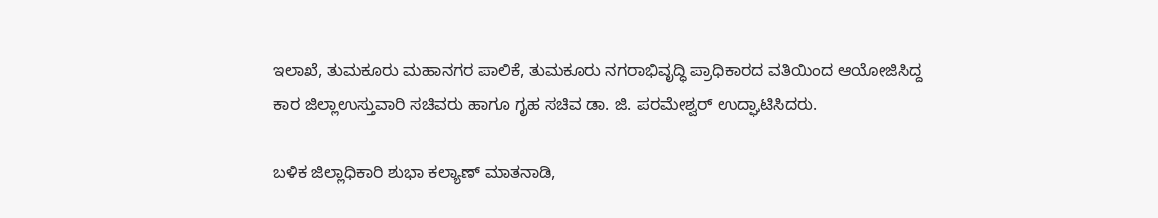ಇಲಾಖೆ, ತುಮಕೂರು ಮಹಾನಗರ ಪಾಲಿಕೆ, ತುಮಕೂರು ನಗರಾಭಿವೃದ್ಧಿ ಪ್ರಾಧಿಕಾರದ ವತಿಯಿಂದ ಆಯೋಜಿಸಿದ್ದ ಕಾರ ಜಿಲ್ಲಾಉಸ್ತುವಾರಿ ಸಚಿವರು ಹಾಗೂ ಗೃಹ ಸಚಿವ ಡಾ. ಜಿ. ಪರಮೇಶ್ವರ್ ಉದ್ಘಾಟಿಸಿದರು.

ಬಳಿಕ ಜಿಲ್ಲಾಧಿಕಾರಿ ಶುಭಾ ಕಲ್ಯಾಣ್ ಮಾತನಾಡಿ,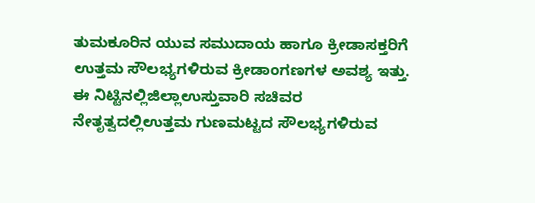ತುಮಕೂರಿನ ಯುವ ಸಮುದಾಯ ಹಾಗೂ ಕ್ರೀಡಾಸಕ್ತರಿಗೆ ಉತ್ತಮ ಸೌಲಭ್ಯಗಳಿರುವ ಕ್ರೀಡಾಂಗಣಗಳ ಅವಶ್ಯ ಇತ್ತು. ಈ ನಿಟ್ಟಿನಲ್ಲಿಜಿಲ್ಲಾಉಸ್ತುವಾರಿ ಸಚಿವರ ನೇತೃತ್ವದಲ್ಲಿಉತ್ತಮ ಗುಣಮಟ್ಟದ ಸೌಲಭ್ಯಗಳಿರುವ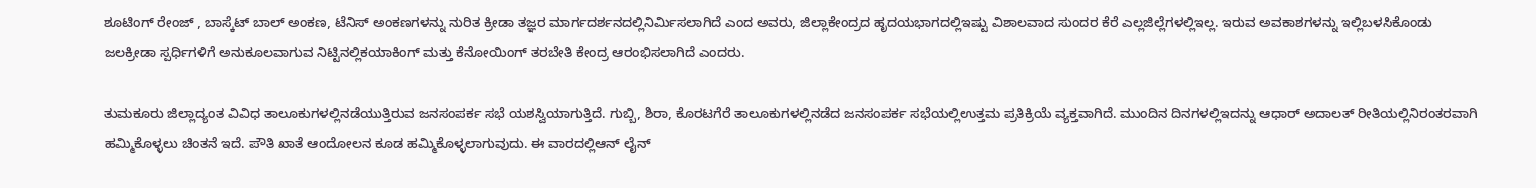ಶೂಟಿಂಗ್ ರೇಂಜ್ , ಬಾಸ್ಕೆಟ್ ಬಾಲ್ ಅಂಕಣ, ಟೆನಿಸ್ ಅಂಕಣಗಳನ್ನು ನುರಿತ ಕ್ರೀಡಾ ತಜ್ಞರ ಮಾರ್ಗದರ್ಶನದಲ್ಲಿನಿರ್ಮಿಸಲಾಗಿದೆ ಎಂದ ಅವರು, ಜಿಲ್ಲಾಕೇಂದ್ರದ ಹೃದಯಭಾಗದಲ್ಲಿಇಷ್ಟು ವಿಶಾಲವಾದ ಸುಂದರ ಕೆರೆ ಎಲ್ಲಜಿಲ್ಲೆಗಳಲ್ಲಿಇಲ್ಲ. ಇರುವ ಅವಕಾಶಗಳನ್ನು ಇಲ್ಲಿಬಳಸಿಕೊಂಡು ಜಲಕ್ರೀಡಾ ಸ್ಪರ್ಧಿಗಳಿಗೆ ಅನುಕೂಲವಾಗುವ ನಿಟ್ಟಿನಲ್ಲಿಕಯಾಕಿಂಗ್ ಮತ್ತು ಕೆನೋಯಿಂಗ್ ತರಬೇತಿ ಕೇಂದ್ರ ಆರಂಭಿಸಲಾಗಿದೆ ಎಂದರು.

ತುಮಕೂರು ಜಿಲ್ಲಾದ್ಯಂತ ವಿವಿಧ ತಾಲೂಕುಗಳಲ್ಲಿನಡೆಯುತ್ತಿರುವ ಜನಸಂಪರ್ಕ ಸಭೆ ಯಶಸ್ವಿಯಾಗುತ್ತಿದೆ. ಗುಬ್ಬಿ, ಶಿರಾ, ಕೊರಟಗೆರೆ ತಾಲೂಕುಗಳಲ್ಲಿನಡೆದ ಜನಸಂಪರ್ಕ ಸಭೆಯಲ್ಲಿಉತ್ತಮ ಪ್ರತಿಕ್ರಿಯೆ ವ್ಯಕ್ತವಾಗಿದೆ. ಮುಂದಿನ ದಿನಗಳಲ್ಲಿಇದನ್ನು ಆಧಾರ್ ಅದಾಲತ್ ರೀತಿಯಲ್ಲಿನಿರಂತರವಾಗಿ ಹಮ್ಮಿಕೊಳ್ಳಲು ಚಿಂತನೆ ಇದೆ. ಪೌತಿ ಖಾತೆ ಆಂದೋಲನ ಕೂಡ ಹಮ್ಮಿಕೊಳ್ಳಲಾಗುವುದು. ಈ ವಾರದಲ್ಲಿಆನ್ ಲೈನ್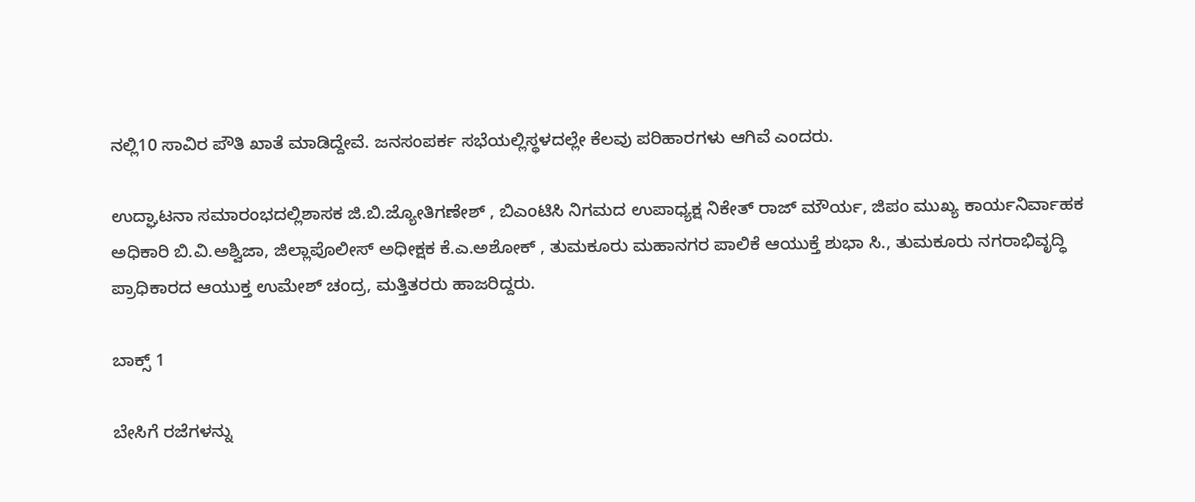ನಲ್ಲಿ10 ಸಾವಿರ ಪೌತಿ ಖಾತೆ ಮಾಡಿದ್ದೇವೆ. ಜನಸಂಪರ್ಕ ಸಭೆಯಲ್ಲಿಸ್ಥಳದಲ್ಲೇ ಕೆಲವು ಪರಿಹಾರಗಳು ಆಗಿವೆ ಎಂದರು.

ಉದ್ಘಾಟನಾ ಸಮಾರಂಭದಲ್ಲಿಶಾಸಕ ಜಿ.ಬಿ.ಜ್ಯೋತಿಗಣೇಶ್ , ಬಿಎಂಟಿಸಿ ನಿಗಮದ ಉಪಾಧ್ಯಕ್ಷ ನಿಕೇತ್ ರಾಜ್ ಮೌರ್ಯ, ಜಿಪಂ ಮುಖ್ಯ ಕಾರ್ಯನಿರ್ವಾಹಕ ಅಧಿಕಾರಿ ಬಿ.ವಿ.ಅಶ್ವಿಜಾ, ಜಿಲ್ಲಾಪೊಲೀಸ್ ಅಧೀಕ್ಷಕ ಕೆ.ಎ.ಅಶೋಕ್ , ತುಮಕೂರು ಮಹಾನಗರ ಪಾಲಿಕೆ ಆಯುಕ್ತೆ ಶುಭಾ ಸಿ., ತುಮಕೂರು ನಗರಾಭಿವೃದ್ಧಿ ಪ್ರಾಧಿಕಾರದ ಆಯುಕ್ತ ಉಮೇಶ್ ಚಂದ್ರ, ಮತ್ತಿತರರು ಹಾಜರಿದ್ದರು.

ಬಾಕ್ಸ್ 1

ಬೇಸಿಗೆ ರಜೆಗಳನ್ನು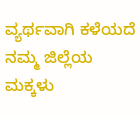ವ್ಯರ್ಥವಾಗಿ ಕಳೆಯದೆ ನಮ್ಮ ಜಿಲ್ಲೆಯ ಮಕ್ಕಳು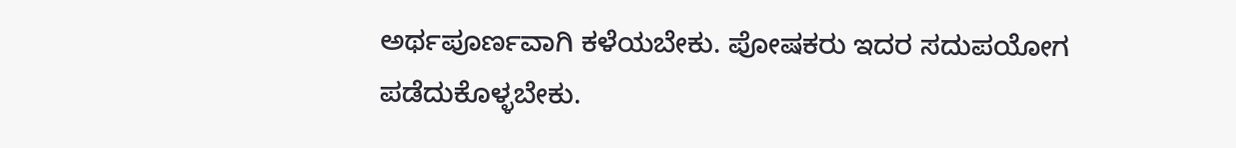ಅರ್ಥಪೂರ್ಣವಾಗಿ ಕಳೆಯಬೇಕು. ಪೋಷಕರು ಇದರ ಸದುಪಯೋಗ ಪಡೆದುಕೊಳ್ಳಬೇಕು.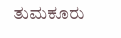ತುಮಕೂರು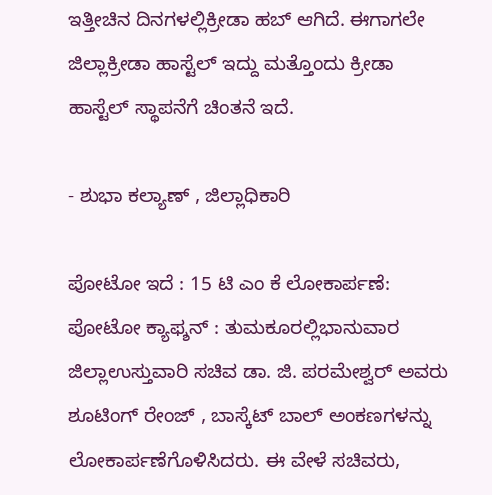ಇತ್ತೀಚಿನ ದಿನಗಳಲ್ಲಿಕ್ರೀಡಾ ಹಬ್ ಆಗಿದೆ. ಈಗಾಗಲೇ ಜಿಲ್ಲಾಕ್ರೀಡಾ ಹಾಸ್ಟೆಲ್ ಇದ್ದು ಮತ್ತೊಂದು ಕ್ರೀಡಾ ಹಾಸ್ಟೆಲ್ ಸ್ಥಾಪನೆಗೆ ಚಿಂತನೆ ಇದೆ.

- ಶುಭಾ ಕಲ್ಯಾಣ್ , ಜಿಲ್ಲಾಧಿಕಾರಿ

ಪೋಟೋ ಇದೆ : 15 ಟಿ ಎಂ ಕೆ ಲೋಕಾರ್ಪಣೆ: ಪೋಟೋ ಕ್ಯಾಫ್ಶನ್ : ತುಮಕೂರಲ್ಲಿಭಾನುವಾರ ಜಿಲ್ಲಾಉಸ್ತುವಾರಿ ಸಚಿವ ಡಾ. ಜಿ. ಪರಮೇಶ್ವರ್ ಅವರು ಶೂಟಿಂಗ್ ರೇಂಜ್ , ಬಾಸ್ಕೆಟ್ ಬಾಲ್ ಅಂಕಣಗಳನ್ನು ಲೋಕಾರ್ಪಣೆಗೊಳಿಸಿದರು. ಈ ವೇಳೆ ಸಚಿವರು,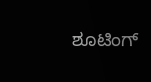ಶೂಟಿಂಗ್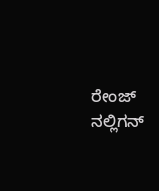ರೇಂಜ್ ನಲ್ಲಿಗನ್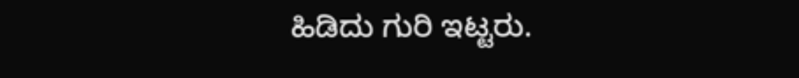ಹಿಡಿದು ಗುರಿ ಇಟ್ಟರು.